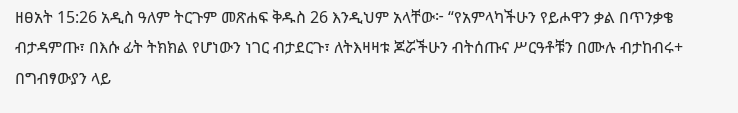ዘፀአት 15:26 አዲስ ዓለም ትርጉም መጽሐፍ ቅዱስ 26 እንዲህም አላቸው፦ “የአምላካችሁን የይሖዋን ቃል በጥንቃቄ ብታዳምጡ፣ በእሱ ፊት ትክክል የሆነውን ነገር ብታደርጉ፣ ለትእዛዛቱ ጆሯችሁን ብትሰጡና ሥርዓቶቹን በሙሉ ብታከብሩ+ በግብፃውያን ላይ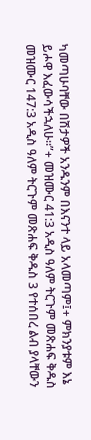ካመጣሁባቸው በሽታዎች አንዱንም በእናንተ ላይ አላመጣም፤+ ምክንያቱም እኔ ይሖዋ እፈውሳችኋለሁ።”+ መዝሙር 41:3 አዲስ ዓለም ትርጉም መጽሐፍ ቅዱስ መዝሙር 147:3 አዲስ ዓለም ትርጉም መጽሐፍ ቅዱስ 3 የተሰበረ ልብ ያላቸውን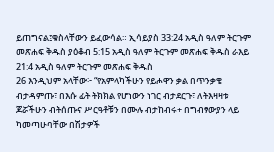ይጠግናል፤ቁስላቸውን ይፈውሳል። ኢሳይያስ 33:24 አዲስ ዓለም ትርጉም መጽሐፍ ቅዱስ ያዕቆብ 5:15 አዲስ ዓለም ትርጉም መጽሐፍ ቅዱስ ራእይ 21:4 አዲስ ዓለም ትርጉም መጽሐፍ ቅዱስ
26 እንዲህም አላቸው፦ “የአምላካችሁን የይሖዋን ቃል በጥንቃቄ ብታዳምጡ፣ በእሱ ፊት ትክክል የሆነውን ነገር ብታደርጉ፣ ለትእዛዛቱ ጆሯችሁን ብትሰጡና ሥርዓቶቹን በሙሉ ብታከብሩ+ በግብፃውያን ላይ ካመጣሁባቸው በሽታዎች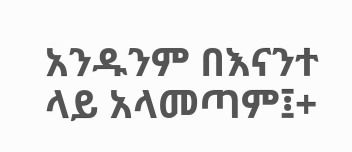አንዱንም በእናንተ ላይ አላመጣም፤+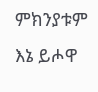ምክንያቱም እኔ ይሖዋ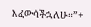እፈውሳችኋለሁ።”+